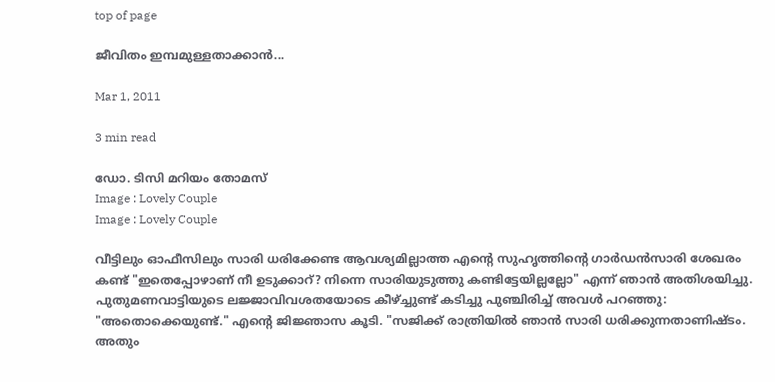top of page

ജീവിതം ഇമ്പമുള്ളതാക്കാന്‍...

Mar 1, 2011

3 min read

ഡോ. ടിസി മറിയം തോമസ്
Image : Lovely Couple
Image : Lovely Couple

വീട്ടിലും ഓഫീസിലും സാരി ധരിക്കേണ്ട ആവശ്യമില്ലാത്ത എന്‍റെ സുഹൃത്തിന്‍റെ ഗാര്‍ഡന്‍സാരി ശേഖരം കണ്ട് "ഇതെപ്പോഴാണ് നീ ഉടുക്കാറ്? നിന്നെ സാരിയുടുത്തു കണ്ടിട്ടേയില്ലല്ലോ" എന്ന് ഞാന്‍ അതിശയിച്ചു. പുതുമണവാട്ടിയുടെ ലജ്ജാവിവശതയോടെ കീഴ്ച്ചുണ്ട് കടിച്ചു പുഞ്ചിരിച്ച് അവള്‍ പറഞ്ഞു: "അതൊക്കെയുണ്ട്." എന്‍റെ ജിജ്ഞാസ കൂടി. "സജിക്ക് രാത്രിയില്‍ ഞാന്‍ സാരി ധരിക്കുന്നതാണിഷ്ടം. അതും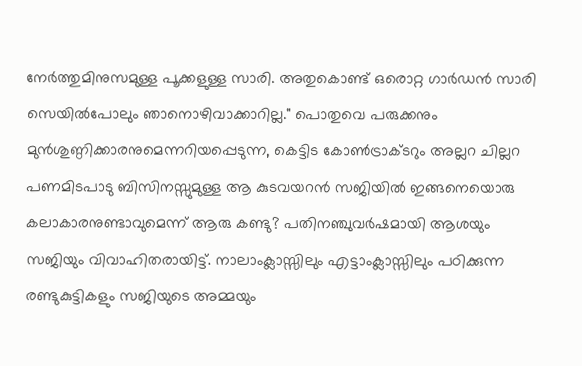നേര്‍ത്തുമിനുസമുള്ള പൂക്കളുള്ള സാരി. അതുകൊണ്ട് ഒരൊറ്റ ഗാര്‍ഡന്‍ സാരി സെയില്‍പോലും ഞാനൊഴിവാക്കാറില്ല." പൊതുവെ പരുക്കനും മുന്‍ശുണ്ഠിക്കാരനുമെന്നറിയപ്പെടുന്ന, കെട്ടിട കോണ്‍ട്രാക്ടറും അല്ലറ ചില്ലറ പണമിടപാടു ബിസിനസ്സുമുള്ള ആ കുടവയറന്‍ സജിയില്‍ ഇങ്ങനെയൊരു കലാകാരനുണ്ടാവുമെന്ന് ആരു കണ്ടു? പതിനഞ്ചുവര്‍ഷമായി ആശയും സജിയും വിവാഹിതരായിട്ട്. നാലാംക്ലാസ്സിലും എട്ടാംക്ലാസ്സിലും പഠിക്കുന്ന രണ്ടുകുട്ടികളും സജിയുടെ അമ്മയും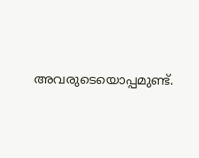അവരുടെയൊപ്പമുണ്ട്.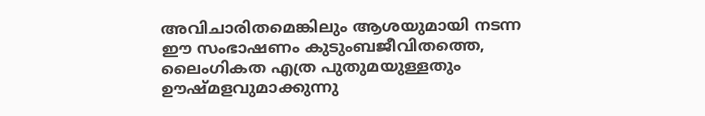അവിചാരിതമെങ്കിലും ആശയുമായി നടന്ന ഈ സംഭാഷണം കുടുംബജീവിതത്തെ, ലൈംഗികത എത്ര പുതുമയുള്ളതും ഊഷ്മളവുമാക്കുന്നു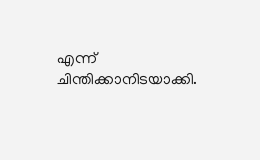എന്ന് ചിന്തിക്കാനിടയാക്കി.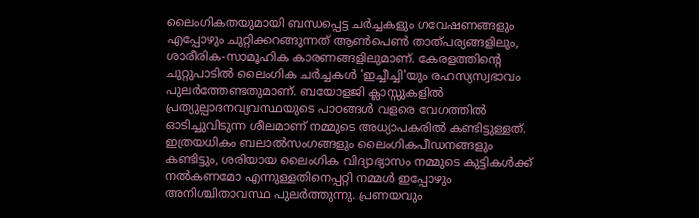ലൈംഗികതയുമായി ബന്ധപ്പെട്ട ചര്‍ച്ചകളും ഗവേഷണങ്ങളും എപ്പോഴും ചുറ്റിക്കറങ്ങുന്നത് ആണ്‍പെണ്‍ താത്പര്യങ്ങളിലും, ശാരീരിക-സാമൂഹിക കാരണങ്ങളിലുമാണ്. കേരളത്തിന്‍റെ ചുറ്റുപാടില്‍ ലൈംഗിക ചര്‍ച്ചകള്‍ 'ഇച്ചീച്ചി'യും രഹസ്യസ്വഭാവം പുലര്‍ത്തേണ്ടതുമാണ്. ബയോളജി ക്ലാസ്സുകളില്‍ പ്രത്യുല്പാദനവ്യവസ്ഥയുടെ പാഠങ്ങള്‍ വളരെ വേഗത്തില്‍ ഓടിച്ചുവിടുന്ന ശീലമാണ് നമ്മുടെ അധ്യാപകരില്‍ കണ്ടിട്ടുള്ളത്. ഇത്രയധികം ബലാല്‍സംഗങ്ങളും ലൈംഗികപീഡനങ്ങളും കണ്ടിട്ടും, ശരിയായ ലൈംഗിക വിദ്യാഭ്യാസം നമ്മുടെ കുട്ടികള്‍ക്ക് നല്‍കണമോ എന്നുള്ളതിനെപ്പറ്റി നമ്മള്‍ ഇപ്പോഴും അനിശ്ചിതാവസ്ഥ പുലര്‍ത്തുന്നു. പ്രണയവും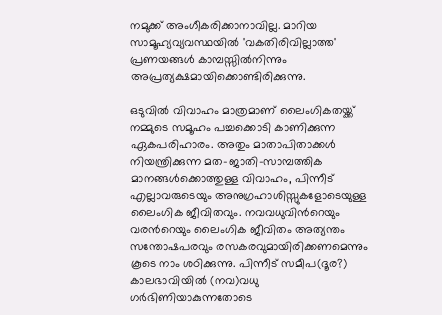നമുക്ക് അംഗീകരിക്കാനാവില്ല. മാറിയ സാമൂഹ്യവ്യവസ്ഥയില്‍ 'വകതിരിവില്ലാത്ത' പ്രണയങ്ങള്‍ കാമ്പസ്സില്‍നിന്നും അപ്രത്യക്ഷമായിക്കൊണ്ടിരിക്കുന്നു.

ഒടുവില്‍ വിവാഹം മാത്രമാണ് ലൈംഗികതയ്ക്ക് നമ്മുടെ സമൂഹം പച്ചക്കൊടി കാണിക്കുന്ന ഏകപരിഹാരം. അതും മാതാപിതാക്കള്‍ നിയന്ത്രിക്കുന്ന മത-ജാതി-സാമ്പത്തിക മാനങ്ങള്‍ക്കൊത്തുള്ള വിവാഹം, പിന്നീട് എല്ലാവരുടെയും അനുഗ്രഹാശിസ്സുകളോടെയുള്ള ലൈംഗിക ജീവിതവും. നവവധുവിന്‍റെയും വരന്‍റെയും ലൈംഗിക ജീവിതം അത്യന്തം സന്തോഷപരവും രസകരവുമായിരിക്കണമെന്നും കൂടെ നാം ശഠിക്കുന്നു. പിന്നീട് സമീപ(ദൂര?) കാലഭാവിയില്‍ (നവ)വധു ഗര്‍ഭിണിയാകുന്നതോടെ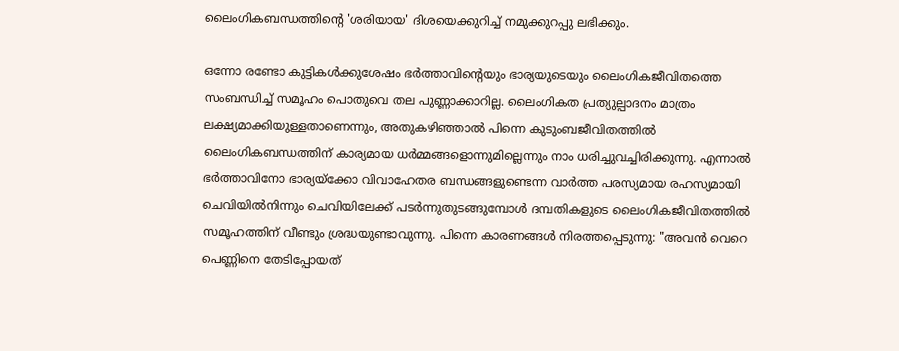ലൈംഗികബന്ധത്തിന്‍റെ 'ശരിയായ' ദിശയെക്കുറിച്ച് നമുക്കുറപ്പു ലഭിക്കും.

ഒന്നോ രണ്ടോ കുട്ടികള്‍ക്കുശേഷം ഭര്‍ത്താവിന്‍റെയും ഭാര്യയുടെയും ലൈംഗികജീവിതത്തെ സംബന്ധിച്ച് സമൂഹം പൊതുവെ തല പുണ്ണാക്കാറില്ല. ലൈംഗികത പ്രത്യുല്പാദനം മാത്രം ലക്ഷ്യമാക്കിയുള്ളതാണെന്നും, അതുകഴിഞ്ഞാല്‍ പിന്നെ കുടുംബജീവിതത്തില്‍ ലൈംഗികബന്ധത്തിന് കാര്യമായ ധര്‍മ്മങ്ങളൊന്നുമില്ലെന്നും നാം ധരിച്ചുവച്ചിരിക്കുന്നു. എന്നാല്‍ ഭര്‍ത്താവിനോ ഭാര്യയ്ക്കോ വിവാഹേതര ബന്ധങ്ങളുണ്ടെന്ന വാര്‍ത്ത പരസ്യമായ രഹസ്യമായി ചെവിയില്‍നിന്നും ചെവിയിലേക്ക് പടര്‍ന്നുതുടങ്ങുമ്പോള്‍ ദമ്പതികളുടെ ലൈംഗികജീവിതത്തില്‍ സമൂഹത്തിന് വീണ്ടും ശ്രദ്ധയുണ്ടാവുന്നു. പിന്നെ കാരണങ്ങള്‍ നിരത്തപ്പെടുന്നു: "അവന്‍ വെറെ പെണ്ണിനെ തേടിപ്പോയത്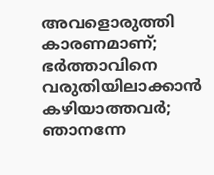അവളൊരുത്തി കാരണമാണ്; ഭര്‍ത്താവിനെ വരുതിയിലാക്കാന്‍ കഴിയാത്തവര്‍; ഞാനന്നേ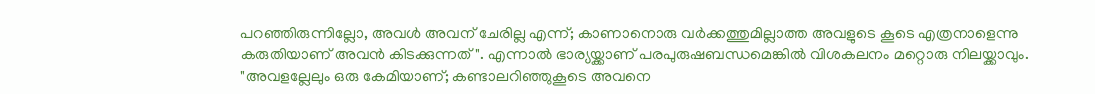പറഞ്ഞിരുന്നില്ലോ, അവള്‍ അവന് ചേരില്ല എന്ന്; കാണാനൊരു വര്‍ക്കത്തുമില്ലാത്ത അവളുടെ കൂടെ എത്രനാളെന്നു കരുതിയാണ് അവന്‍ കിടക്കുന്നത്". എന്നാല്‍ ഭാര്യയ്ക്കാണ് പരപുരുഷബന്ധമെങ്കില്‍ വിശകലനം മറ്റൊരു നിലയ്ക്കാവും. "അവളല്ലേലും ഒരു കേമിയാണ്; കണ്ടാലറിഞ്ഞുകൂടെ അവനെ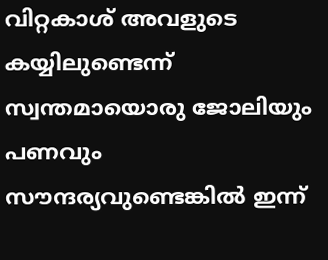വിറ്റകാശ് അവളുടെ കയ്യിലുണ്ടെന്ന് സ്വന്തമായൊരു ജോലിയും പണവും സൗന്ദര്യവുണ്ടെങ്കില്‍ ഇന്ന്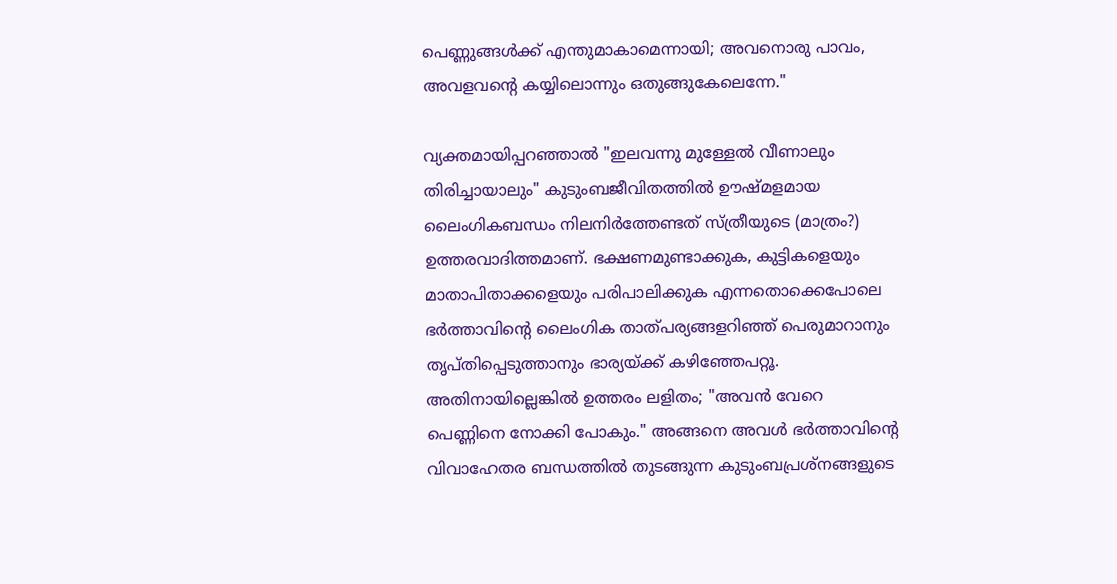പെണ്ണുങ്ങള്‍ക്ക് എന്തുമാകാമെന്നായി; അവനൊരു പാവം, അവളവന്‍റെ കയ്യിലൊന്നും ഒതുങ്ങുകേലെന്നേ."

വ്യക്തമായിപ്പറഞ്ഞാല്‍ "ഇലവന്നു മുള്ളേല്‍ വീണാലും തിരിച്ചായാലും" കുടുംബജീവിതത്തില്‍ ഊഷ്മളമായ ലൈംഗികബന്ധം നിലനിര്‍ത്തേണ്ടത് സ്ത്രീയുടെ (മാത്രം?) ഉത്തരവാദിത്തമാണ്. ഭക്ഷണമുണ്ടാക്കുക, കുട്ടികളെയും മാതാപിതാക്കളെയും പരിപാലിക്കുക എന്നതൊക്കെപോലെ ഭര്‍ത്താവിന്‍റെ ലൈംഗിക താത്പര്യങ്ങളറിഞ്ഞ് പെരുമാറാനും തൃപ്തിപ്പെടുത്താനും ഭാര്യയ്ക്ക് കഴിഞ്ഞേപറ്റൂ. അതിനായില്ലെങ്കില്‍ ഉത്തരം ലളിതം; "അവന്‍ വേറെ പെണ്ണിനെ നോക്കി പോകും." അങ്ങനെ അവള്‍ ഭര്‍ത്താവിന്‍റെ വിവാഹേതര ബന്ധത്തില്‍ തുടങ്ങുന്ന കുടുംബപ്രശ്നങ്ങളുടെ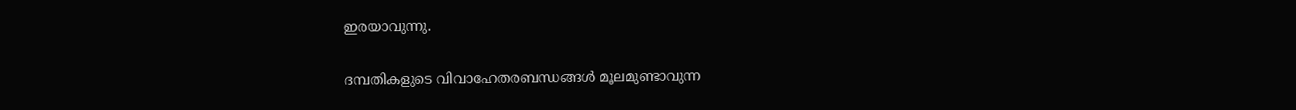ഇരയാവുന്നു.

ദമ്പതികളുടെ വിവാഹേതരബന്ധങ്ങള്‍ മൂലമുണ്ടാവുന്ന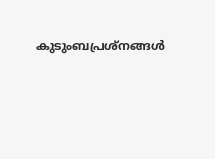കുടുംബപ്രശ്നങ്ങള്‍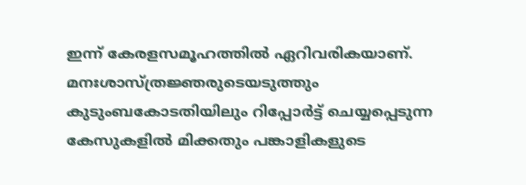ഇന്ന് കേരളസമൂഹത്തില്‍ ഏറിവരികയാണ്. മനഃശാസ്ത്രജ്ഞരുടെയടുത്തും കുടുംബകോടതിയിലും റിപ്പോര്‍ട്ട് ചെയ്യപ്പെടുന്ന കേസുകളില്‍ മിക്കതും പങ്കാളികളുടെ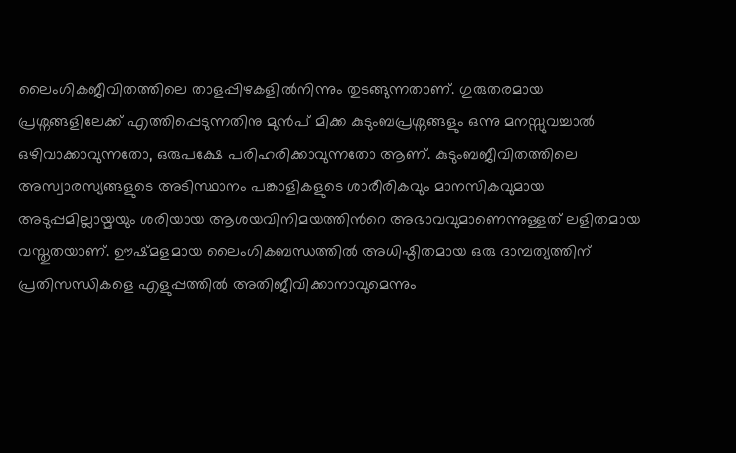ലൈംഗികജീവിതത്തിലെ താളപ്പിഴകളില്‍നിന്നും തുടങ്ങുന്നതാണ്. ഗുരുതരമായ പ്രശ്നങ്ങളിലേക്ക് എത്തിപ്പെടുന്നതിനു മുന്‍പ് മിക്ക കുടുംബപ്രശ്നങ്ങളും ഒന്നു മനസ്സുവച്ചാല്‍ ഒഴിവാക്കാവുന്നതോ, ഒരുപക്ഷേ പരിഹരിക്കാവുന്നതോ ആണ്. കുടുംബജീവിതത്തിലെ അസ്വാരസ്യങ്ങളുടെ അടിസ്ഥാനം പങ്കാളികളുടെ ശാരീരികവും മാനസികവുമായ അടുപ്പമില്ലായ്മയും ശരിയായ ആശയവിനിമയത്തിന്‍റെ അഭാവവുമാണെന്നുള്ളത് ലളിതമായ വസ്തുതയാണ്. ഊഷ്മളമായ ലൈംഗികബന്ധത്തില്‍ അധിഷ്ഠിതമായ ഒരു ദാമ്പത്യത്തിന് പ്രതിസന്ധികളെ എളുപ്പത്തില്‍ അതിജീവിക്കാനാവുമെന്നും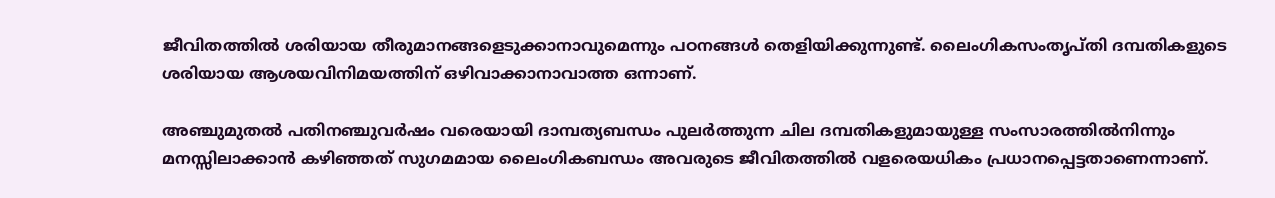ജീവിതത്തില്‍ ശരിയായ തീരുമാനങ്ങളെടുക്കാനാവുമെന്നും പഠനങ്ങള്‍ തെളിയിക്കുന്നുണ്ട്. ലൈംഗികസംതൃപ്തി ദമ്പതികളുടെ ശരിയായ ആശയവിനിമയത്തിന് ഒഴിവാക്കാനാവാത്ത ഒന്നാണ്.

അഞ്ചുമുതല്‍ പതിനഞ്ചുവര്‍ഷം വരെയായി ദാമ്പത്യബന്ധം പുലര്‍ത്തുന്ന ചില ദമ്പതികളുമായുള്ള സംസാരത്തില്‍നിന്നും മനസ്സിലാക്കാന്‍ കഴിഞ്ഞത് സുഗമമായ ലൈംഗികബന്ധം അവരുടെ ജീവിതത്തില്‍ വളരെയധികം പ്രധാനപ്പെട്ടതാണെന്നാണ്.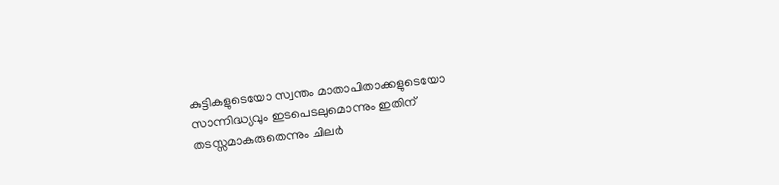കുട്ടികളുടെയോ സ്വന്തം മാതാപിതാക്കളുടെയോ സാന്നിദ്ധ്യവും ഇടപെടലുമൊന്നും ഇതിന് തടസ്സമാകരുതെന്നും ചിലര്‍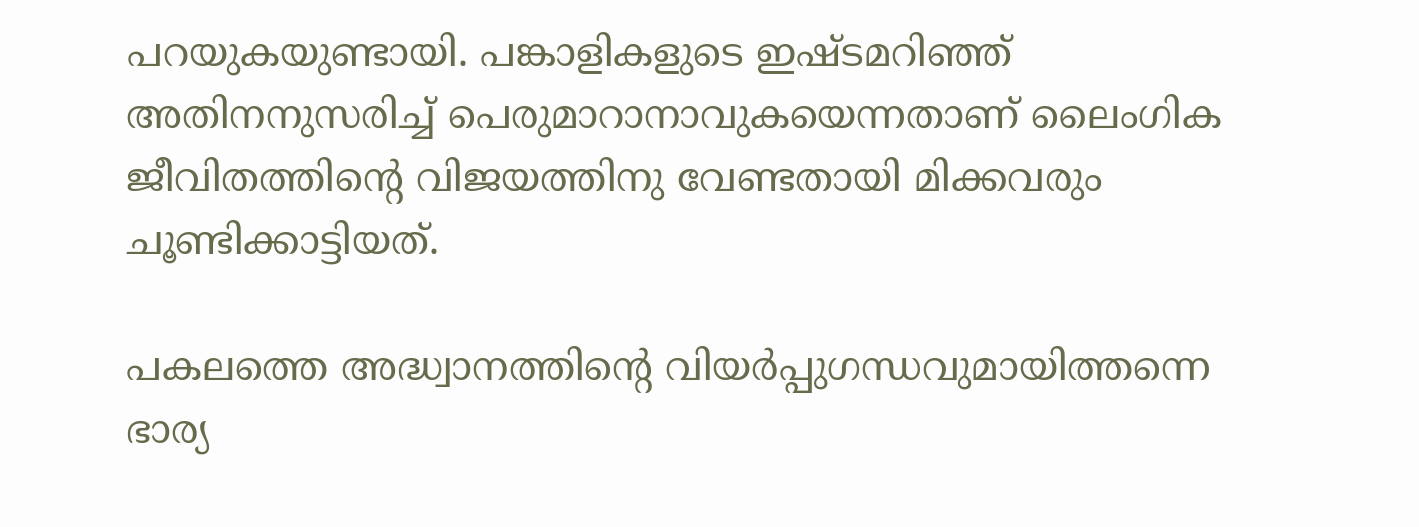പറയുകയുണ്ടായി. പങ്കാളികളുടെ ഇഷ്ടമറിഞ്ഞ് അതിനനുസരിച്ച് പെരുമാറാനാവുകയെന്നതാണ് ലൈംഗിക ജീവിതത്തിന്‍റെ വിജയത്തിനു വേണ്ടതായി മിക്കവരും ചൂണ്ടിക്കാട്ടിയത്.

പകലത്തെ അദ്ധ്വാനത്തിന്‍റെ വിയര്‍പ്പുഗന്ധവുമായിത്തന്നെ ഭാര്യ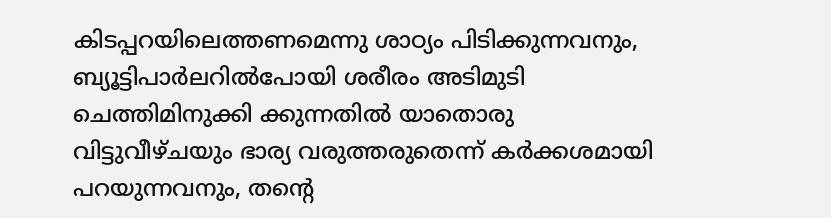കിടപ്പറയിലെത്തണമെന്നു ശാഠ്യം പിടിക്കുന്നവനും, ബ്യൂട്ടിപാര്‍ലറില്‍പോയി ശരീരം അടിമുടി ചെത്തിമിനുക്കി ക്കുന്നതില്‍ യാതൊരു വിട്ടുവീഴ്ചയും ഭാര്യ വരുത്തരുതെന്ന് കര്‍ക്കശമായി പറയുന്നവനും, തന്‍റെ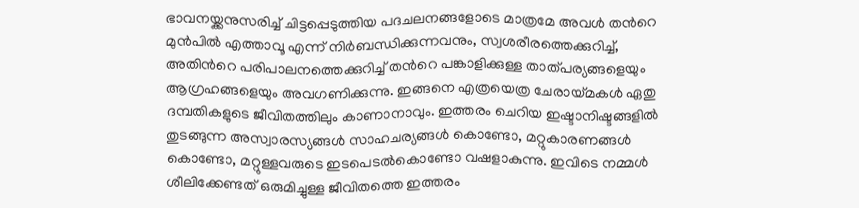ഭാവനയ്ക്കനുസരിച്ച് ചിട്ടപ്പെടുത്തിയ പദചലനങ്ങളോടെ മാത്രമേ അവള്‍ തന്‍റെ മുന്‍പില്‍ എത്താവൂ എന്ന് നിര്‍ബന്ധിക്കുന്നവനും, സ്വശരീരത്തെക്കുറിച്ച്, അതിന്‍റെ പരിപാലനത്തെക്കുറിച്ച് തന്‍റെ പങ്കാളിക്കുള്ള താത്പര്യങ്ങളെയും ആഗ്രഹങ്ങളെയും അവഗണിക്കുന്നു. ഇങ്ങനെ എത്രയെത്ര ചേരായ്മകള്‍ ഏതു ദമ്പതികളുടെ ജീവിതത്തിലും കാണാനാവും. ഇത്തരം ചെറിയ ഇഷ്ടാനിഷ്ടങ്ങളില്‍ തുടങ്ങുന്ന അസ്വാരസ്യങ്ങള്‍ സാഹചര്യങ്ങള്‍ കൊണ്ടോ, മറ്റുകാരണങ്ങള്‍ കൊണ്ടോ, മറ്റുള്ളവരുടെ ഇടപെടല്‍കൊണ്ടോ വഷളാകുന്നു. ഇവിടെ നമ്മള്‍ ശീലിക്കേണ്ടത് ഒരുമിച്ചുള്ള ജീവിതത്തെ ഇത്തരം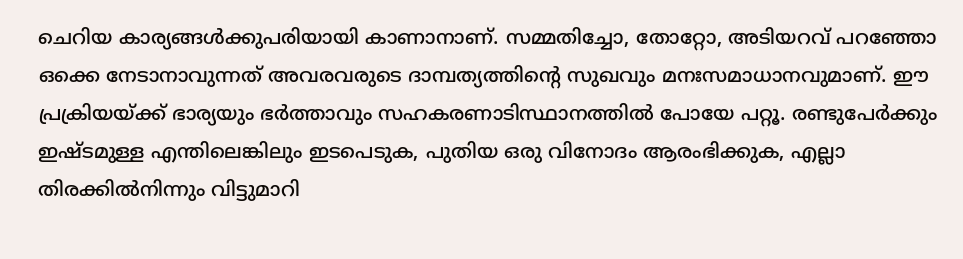ചെറിയ കാര്യങ്ങള്‍ക്കുപരിയായി കാണാനാണ്. സമ്മതിച്ചോ, തോറ്റോ, അടിയറവ് പറഞ്ഞോ ഒക്കെ നേടാനാവുന്നത് അവരവരുടെ ദാമ്പത്യത്തിന്‍റെ സുഖവും മനഃസമാധാനവുമാണ്. ഈ പ്രക്രിയയ്ക്ക് ഭാര്യയും ഭര്‍ത്താവും സഹകരണാടിസ്ഥാനത്തില്‍ പോയേ പറ്റൂ. രണ്ടുപേര്‍ക്കും ഇഷ്ടമുള്ള എന്തിലെങ്കിലും ഇടപെടുക, പുതിയ ഒരു വിനോദം ആരംഭിക്കുക, എല്ലാ തിരക്കില്‍നിന്നും വിട്ടുമാറി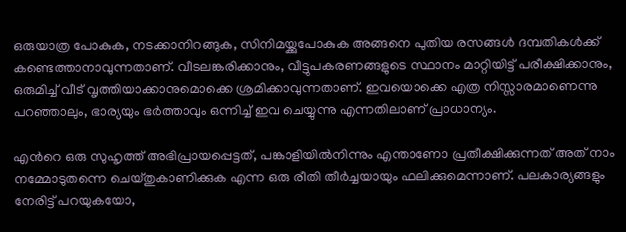ഒരുയാത്ര പോകുക, നടക്കാനിറങ്ങുക, സിനിമയ്ക്കുപോകുക അങ്ങനെ പുതിയ രസങ്ങള്‍ ദമ്പതികള്‍ക്ക് കണ്ടെത്താനാവുന്നതാണ്. വീടലങ്കരിക്കാനും, വീട്ടുപകരണങ്ങളുടെ സ്ഥാനം മാറ്റിയിട്ട് പരീക്ഷിക്കാനും, ഒരുമിച്ച് വീട് വൃത്തിയാക്കാനുമൊക്കെ ശ്രമിക്കാവുന്നതാണ്. ഇവയൊക്കെ എത്ര നിസ്സാരമാണെന്നു പറഞ്ഞാലും, ഭാര്യയും ഭര്‍ത്താവും ഒന്നിച്ച് ഇവ ചെയ്യുന്നു എന്നതിലാണ് പ്രാധാന്യം.

എന്‍റെ ഒരു സുഹൃത്ത് അഭിപ്രായപ്പെട്ടത്, പങ്കാളിയില്‍നിന്നും എന്താണോ പ്രതീക്ഷിക്കുന്നത് അത് നാം നമ്മോടുതന്നെ ചെയ്തുകാണിക്കുക എന്ന ഒരു രീതി തീര്‍ച്ചയായും ഫലിക്കുമെന്നാണ്. പലകാര്യങ്ങളും നേരിട്ട് പറയുകയോ,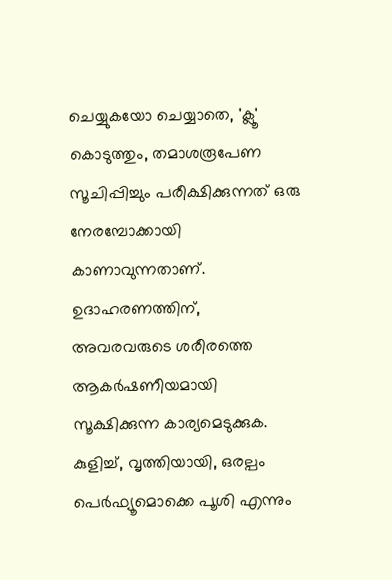ചെയ്യുകയോ ചെയ്യാതെ, 'ക്ലൂ' കൊടുത്തും, തമാശരൂപേണ സൂചിപ്പിച്ചും പരീക്ഷിക്കുന്നത് ഒരു നേരമ്പോക്കായി കാണാവുന്നതാണ്. ഉദാഹരണത്തിന്, അവരവരുടെ ശരീരത്തെ ആകര്‍ഷണീയമായി സൂക്ഷിക്കുന്ന കാര്യമെടുക്കുക. കുളിച്ച്, വൃത്തിയായി, ഒരല്പം പെര്‍ഫ്യൂമൊക്കെ പൂശി എന്നും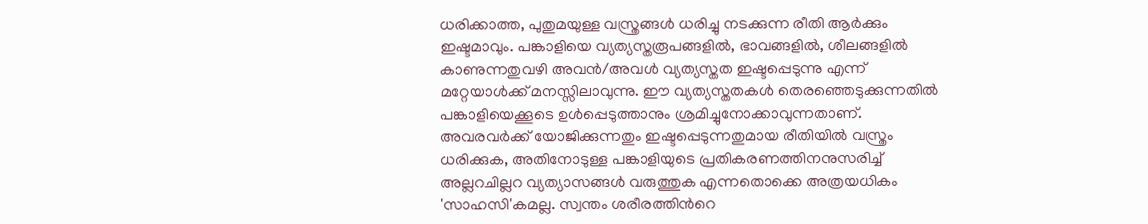ധരിക്കാത്ത, പുതുമയുള്ള വസ്ത്രങ്ങള്‍ ധരിച്ചു നടക്കുന്ന രീതി ആര്‍ക്കും ഇഷ്ടമാവും. പങ്കാളിയെ വ്യത്യസ്തരൂപങ്ങളില്‍, ഭാവങ്ങളില്‍, ശീലങ്ങളില്‍ കാണുന്നതുവഴി അവന്‍/അവള്‍ വ്യത്യസ്തത ഇഷ്ടപ്പെടുന്നു എന്ന് മറ്റേയാള്‍ക്ക് മനസ്സിലാവുന്നു. ഈ വ്യത്യസ്തതകള്‍ തെരഞ്ഞെടുക്കുന്നതില്‍ പങ്കാളിയെക്കൂടെ ഉള്‍പ്പെടുത്താനും ശ്രമിച്ചുനോക്കാവുന്നതാണ്. അവരവര്‍ക്ക് യോജിക്കുന്നതും ഇഷ്ടപ്പെടുന്നതുമായ രീതിയില്‍ വസ്ത്രം ധരിക്കുക, അതിനോടുള്ള പങ്കാളിയുടെ പ്രതികരണത്തിനനുസരിച്ച് അല്ലറചില്ലറ വ്യത്യാസങ്ങള്‍ വരുത്തുക എന്നതൊക്കെ അത്രയധികം 'സാഹസി'കമല്ല. സ്വന്തം ശരീരത്തിന്‍റെ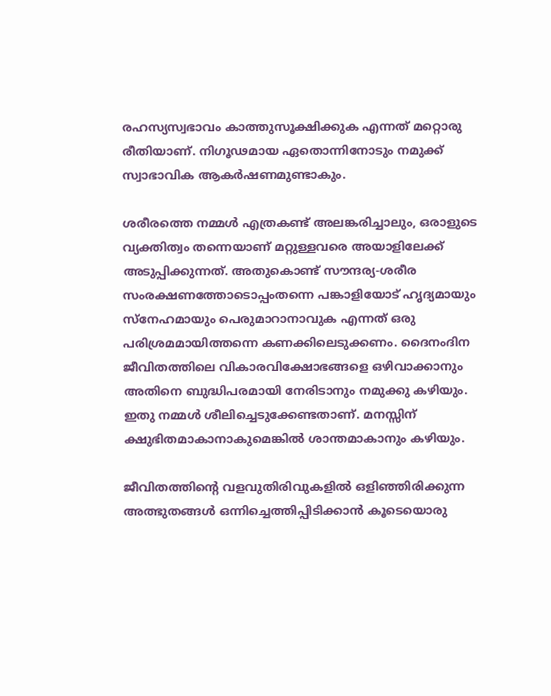രഹസ്യസ്വഭാവം കാത്തുസൂക്ഷിക്കുക എന്നത് മറ്റൊരു രീതിയാണ്. നിഗൂഢമായ ഏതൊന്നിനോടും നമുക്ക് സ്വാഭാവിക ആകര്‍ഷണമുണ്ടാകും.

ശരീരത്തെ നമ്മള്‍ എത്രകണ്ട് അലങ്കരിച്ചാലും, ഒരാളുടെ വ്യക്തിത്വം തന്നെയാണ് മറ്റുള്ളവരെ അയാളിലേക്ക് അടുപ്പിക്കുന്നത്. അതുകൊണ്ട് സൗന്ദര്യ-ശരീര സംരക്ഷണത്തോടൊപ്പംതന്നെ പങ്കാളിയോട് ഹൃദ്യമായും സ്നേഹമായും പെരുമാറാനാവുക എന്നത് ഒരു പരിശ്രമമായിത്തന്നെ കണക്കിലെടുക്കണം. ദൈനംദിന ജീവിതത്തിലെ വികാരവിക്ഷോഭങ്ങളെ ഒഴിവാക്കാനും അതിനെ ബുദ്ധിപരമായി നേരിടാനും നമുക്കു കഴിയും. ഇതു നമ്മള്‍ ശീലിച്ചെടുക്കേണ്ടതാണ്. മനസ്സിന് ക്ഷുഭിതമാകാനാകുമെങ്കില്‍ ശാന്തമാകാനും കഴിയും.

ജീവിതത്തിന്‍റെ വളവുതിരിവുകളില്‍ ഒളിഞ്ഞിരിക്കുന്ന അത്ഭുതങ്ങള്‍ ഒന്നിച്ചെത്തിപ്പിടിക്കാന്‍ കൂടെയൊരു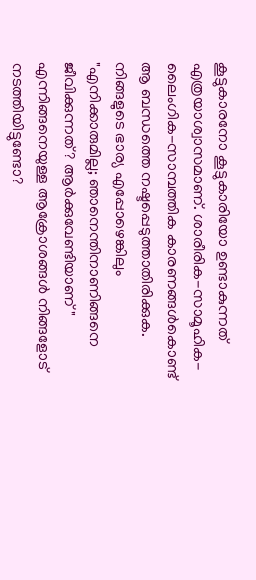കൂട്ടുകാരനോ കൂട്ടുകാരിയോ ഉണ്ടാകുന്നത് എത്രയാശ്വാസമാണ്. ശാരീരിക-സാമൂഹിക-ലൈംഗിക-സാമ്പത്തിക കാരണങ്ങള്‍കൊണ്ട് ആ ബന്ധത്തെ നഷ്ടപ്പെടുത്താതിരിക്കുക. നിങ്ങളുടെ ഭാര്യ എപ്പോഴെങ്കിലും "എനിക്കാരുമില്ല; ഞാനെന്തിനാണിങ്ങനെ ജീവിക്കുന്നത്? ആര്‍ക്കുവേണ്ടിയാണ്" എന്നിങ്ങനെയുള്ള ആക്രോശങ്ങള്‍ നിങ്ങളോട് നടത്തിയിട്ടുണ്ടോ?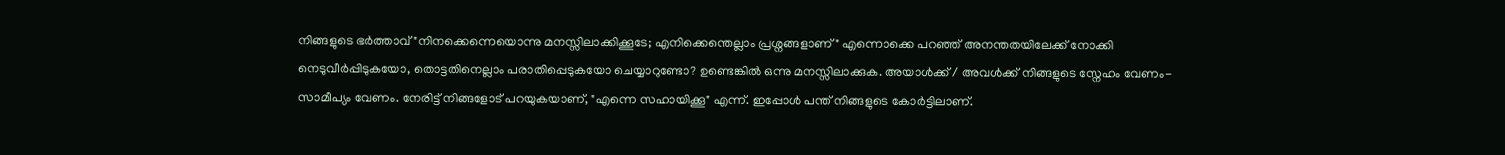നിങ്ങളുടെ ഭര്‍ത്താവ് "നിനക്കെന്നെയൊന്നു മനസ്സിലാക്കിക്കൂടേ; എനിക്കെന്തെല്ലാം പ്രശ്നങ്ങളാണ്" എന്നൊക്കെ പറഞ്ഞ് അനന്തതയിലേക്ക് നോക്കി നെടുവീര്‍പ്പിടുകയോ, തൊട്ടതിനെല്ലാം പരാതിപ്പെടുകയോ ചെയ്യാറുണ്ടോ? ഉണ്ടെങ്കില്‍ ഒന്നു മനസ്സിലാക്കുക. അയാള്‍ക്ക് / അവള്‍ക്ക് നിങ്ങളുടെ സ്നേഹം വേണം- സാമീപ്യം വേണം. നേരിട്ട് നിങ്ങളോട് പറയുകയാണ്, "എന്നെ സഹായിക്കൂ" എന്ന്. ഇപ്പോള്‍ പന്ത് നിങ്ങളുടെ കോര്‍ട്ടിലാണ്.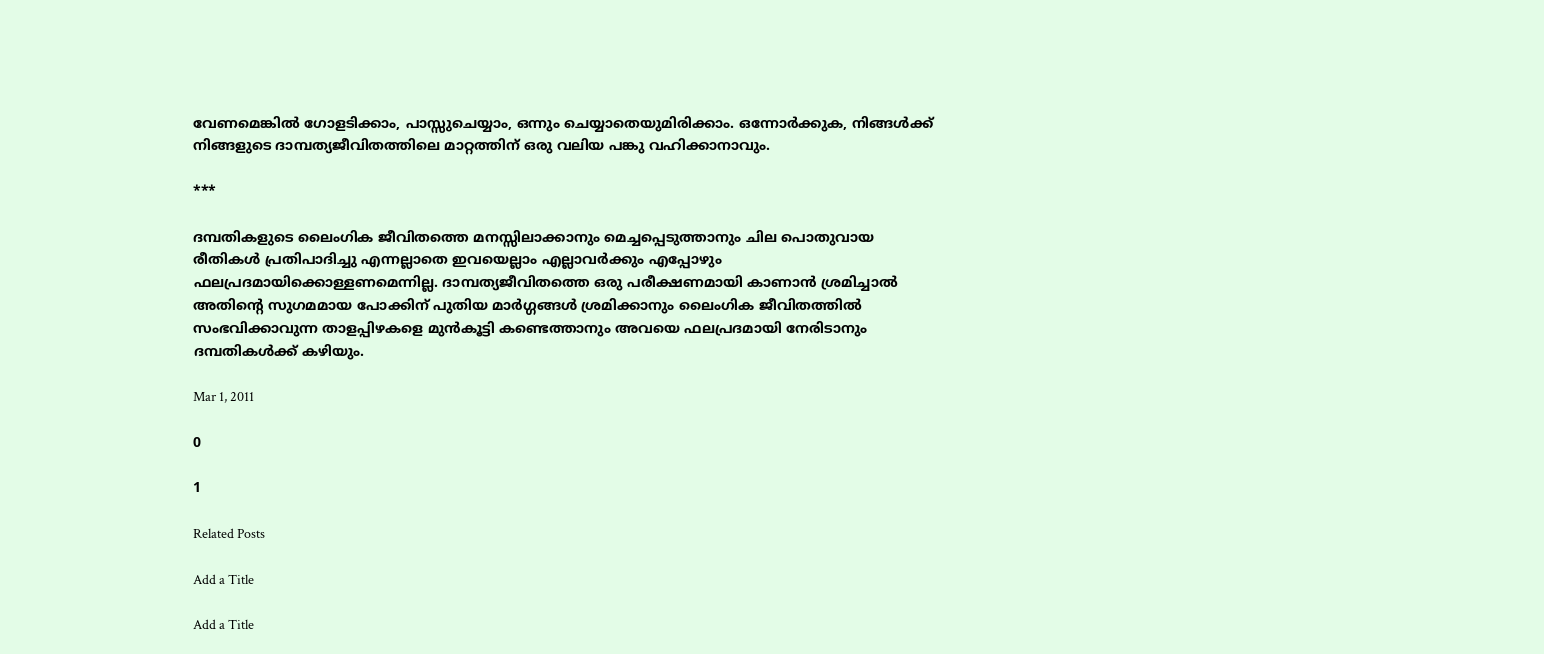വേണമെങ്കില്‍ ഗോളടിക്കാം, പാസ്സുചെയ്യാം, ഒന്നും ചെയ്യാതെയുമിരിക്കാം. ഒന്നോര്‍ക്കുക, നിങ്ങള്‍ക്ക് നിങ്ങളുടെ ദാമ്പത്യജീവിതത്തിലെ മാറ്റത്തിന് ഒരു വലിയ പങ്കു വഹിക്കാനാവും.

***

ദമ്പതികളുടെ ലൈംഗിക ജീവിതത്തെ മനസ്സിലാക്കാനും മെച്ചപ്പെടുത്താനും ചില പൊതുവായ രീതികള്‍ പ്രതിപാദിച്ചു എന്നല്ലാതെ ഇവയെല്ലാം എല്ലാവര്‍ക്കും എപ്പോഴും ഫലപ്രദമായിക്കൊള്ളണമെന്നില്ല. ദാമ്പത്യജീവിതത്തെ ഒരു പരീക്ഷണമായി കാണാന്‍ ശ്രമിച്ചാല്‍ അതിന്‍റെ സുഗമമായ പോക്കിന് പുതിയ മാര്‍ഗ്ഗങ്ങള്‍ ശ്രമിക്കാനും ലൈംഗിക ജീവിതത്തില്‍ സംഭവിക്കാവുന്ന താളപ്പിഴകളെ മുന്‍കൂട്ടി കണ്ടെത്താനും അവയെ ഫലപ്രദമായി നേരിടാനും ദമ്പതികള്‍ക്ക് കഴിയും.

Mar 1, 2011

0

1

Related Posts

Add a Title

Add a Title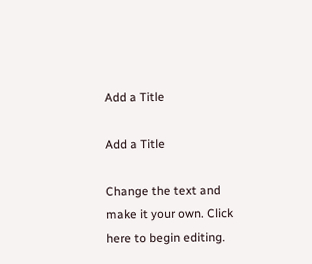Add a Title

Add a Title

Change the text and make it your own. Click here to begin editing.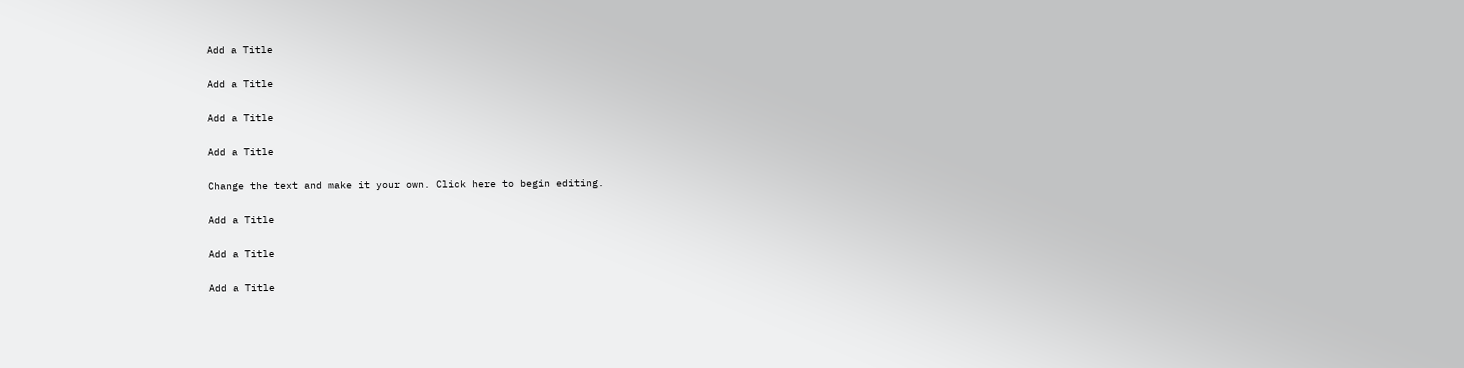Add a Title

Add a Title

Add a Title

Add a Title

Change the text and make it your own. Click here to begin editing.

Add a Title

Add a Title

Add a Title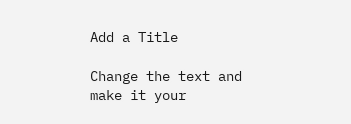Add a Title

Change the text and make it your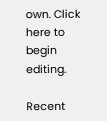own. Click here to begin editing.

Recent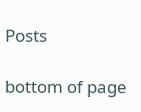Posts

bottom of page